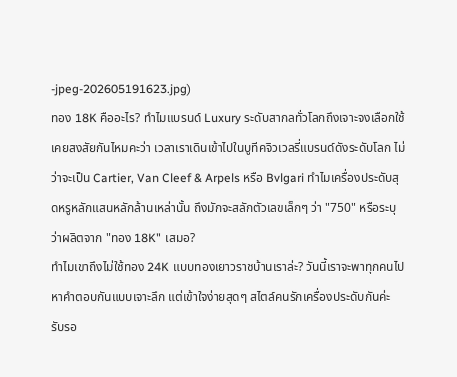-jpeg-202605191623.jpg)
ทอง 18K คืออะไร? ทำไมแบรนด์ Luxury ระดับสากลทั่วโลกถึงเจาะจงเลือกใช้
เคยสงสัยกันไหมคะว่า เวลาเราเดินเข้าไปในบูทีคจิวเวลรี่แบรนด์ดังระดับโลก ไม่ว่าจะเป็น Cartier, Van Cleef & Arpels หรือ Bvlgari ทำไมเครื่องประดับสุดหรูหลักแสนหลักล้านเหล่านั้น ถึงมักจะสลักตัวเลขเล็กๆ ว่า "750" หรือระบุว่าผลิตจาก "ทอง 18K" เสมอ?
ทำไมเขาถึงไม่ใช้ทอง 24K แบบทองเยาวราชบ้านเราล่ะ? วันนี้เราจะพาทุกคนไปหาคำตอบกันแบบเจาะลึก แต่เข้าใจง่ายสุดๆ สไตล์คนรักเครื่องประดับกันค่ะ รับรอ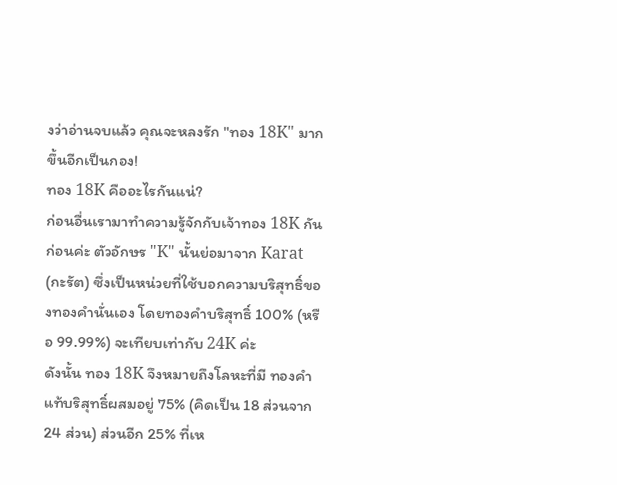งว่าอ่านจบแล้ว คุณจะหลงรัก "ทอง 18K" มากขึ้นอีกเป็นกอง!
ทอง 18K คืออะไรกันแน่?
ก่อนอื่นเรามาทำความรู้จักกับเจ้าทอง 18K กันก่อนค่ะ ตัวอักษร "K" นั้นย่อมาจาก Karat (กะรัต) ซึ่งเป็นหน่วยที่ใช้บอกความบริสุทธิ์ของทองคำนั่นเอง โดยทองคำบริสุทธิ์ 100% (หรือ 99.99%) จะเทียบเท่ากับ 24K ค่ะ
ดังนั้น ทอง 18K จึงหมายถึงโลหะที่มี ทองคำแท้บริสุทธิ์ผสมอยู่ 75% (คิดเป็น 18 ส่วนจาก 24 ส่วน) ส่วนอีก 25% ที่เห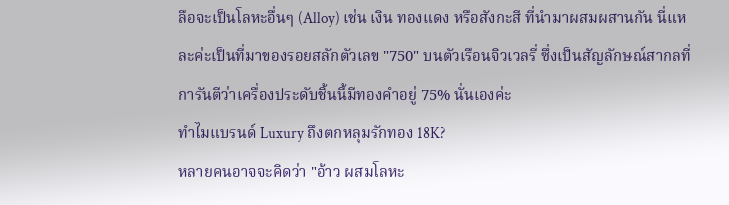ลือจะเป็นโลหะอื่นๆ (Alloy) เช่น เงิน ทองแดง หรือสังกะสี ที่นำมาผสมผสานกัน นี่แหละค่ะเป็นที่มาของรอยสลักตัวเลข "750" บนตัวเรือนจิวเวลรี่ ซึ่งเป็นสัญลักษณ์สากลที่การันตีว่าเครื่องประดับชิ้นนี้มีทองคำอยู่ 75% นั่นเองค่ะ
ทำไมแบรนด์ Luxury ถึงตกหลุมรักทอง 18K?
หลายคนอาจจะคิดว่า "อ้าว ผสมโลหะ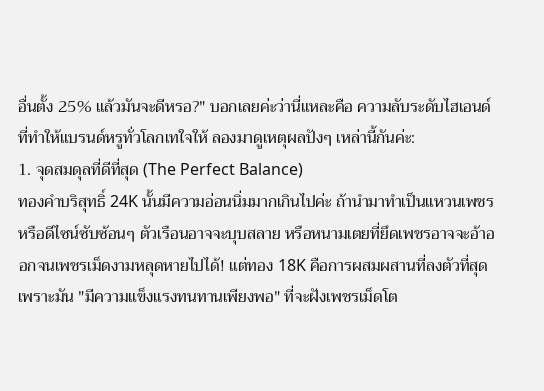อื่นตั้ง 25% แล้วมันจะดีหรอ?" บอกเลยค่ะว่านี่แหละคือ ความลับระดับไฮเอนด์ ที่ทำให้แบรนด์หรูทั่วโลกเทใจให้ ลองมาดูเหตุผลปังๆ เหล่านี้กันค่ะ:
1. จุดสมดุลที่ดีที่สุด (The Perfect Balance)
ทองคำบริสุทธิ์ 24K นั้นมีความอ่อนนิ่มมากเกินไปค่ะ ถ้านำมาทำเป็นแหวนเพชรหรือดีไซน์ซับซ้อนๆ ตัวเรือนอาจจะบุบสลาย หรือหนามเตยที่ยึดเพชรอาจจะอ้าออกจนเพชรเม็ดงามหลุดหายไปได้! แต่ทอง 18K คือการผสมผสานที่ลงตัวที่สุด เพราะมัน "มีความแข็งแรงทนทานเพียงพอ" ที่จะฝังเพชรเม็ดโต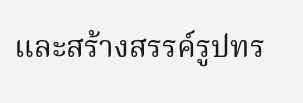และสร้างสรรค์รูปทร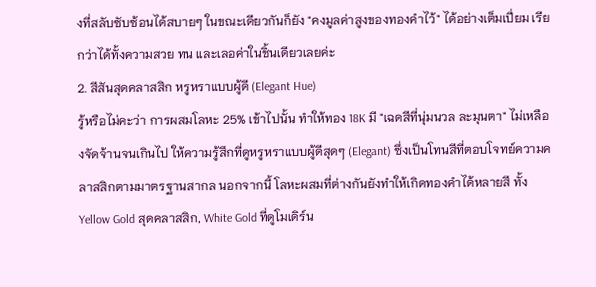งที่สลับซับซ้อนได้สบายๆ ในขณะเดียวกันก็ยัง "คงมูลค่าสูงของทองคำไว้" ได้อย่างเต็มเปี่ยม เรียกว่าได้ทั้งความสวย ทน และเลอค่าในชิ้นเดียวเลยค่ะ
2. สีสันสุดคลาสสิก หรูหราแบบผู้ดี (Elegant Hue)
รู้หรือไม่คะว่า การผสมโลหะ 25% เข้าไปนั้น ทำให้ทอง 18K มี "เฉดสีที่นุ่มนวล ละมุนตา" ไม่เหลืองจัดจ้านจนเกินไป ให้ความรู้สึกที่ดูหรูหราแบบผู้ดีสุดๆ (Elegant) ซึ่งเป็นโทนสีที่ตอบโจทย์ความคลาสสิกตามมาตรฐานสากล นอกจากนี้ โลหะผสมที่ต่างกันยังทำให้เกิดทองคำได้หลายสี ทั้ง Yellow Gold สุดคลาสสิก, White Gold ที่ดูโมเดิร์น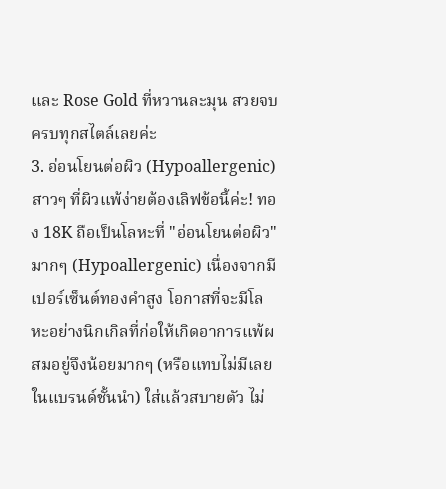และ Rose Gold ที่หวานละมุน สวยจบครบทุกสไตล์เลยค่ะ
3. อ่อนโยนต่อผิว (Hypoallergenic)
สาวๆ ที่ผิวแพ้ง่ายต้องเลิฟข้อนี้ค่ะ! ทอง 18K ถือเป็นโลหะที่ "อ่อนโยนต่อผิว" มากๆ (Hypoallergenic) เนื่องจากมีเปอร์เซ็นต์ทองคำสูง โอกาสที่จะมีโลหะอย่างนิกเกิลที่ก่อให้เกิดอาการแพ้ผสมอยู่จึงน้อยมากๆ (หรือแทบไม่มีเลยในแบรนด์ชั้นนำ) ใส่แล้วสบายตัว ไม่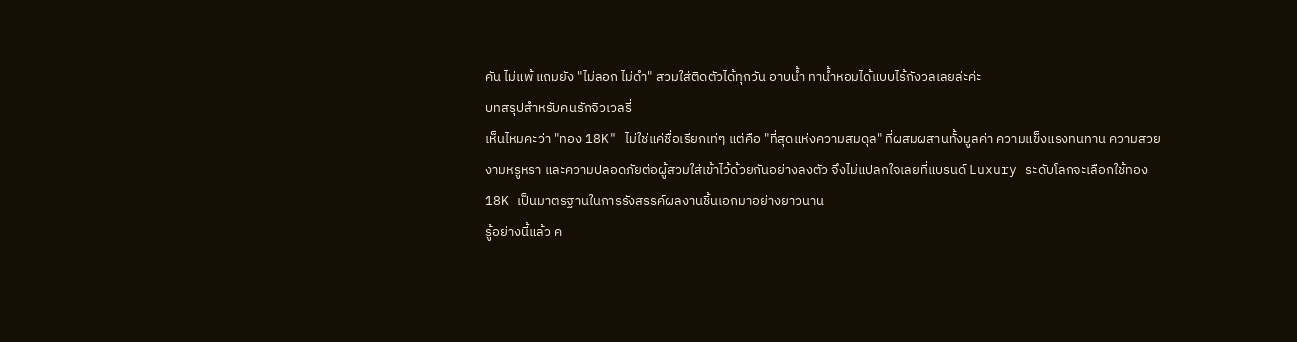คัน ไม่แพ้ แถมยัง "ไม่ลอก ไม่ดำ" สวมใส่ติดตัวได้ทุกวัน อาบน้ำ ทาน้ำหอมได้แบบไร้กังวลเลยล่ะค่ะ
บทสรุปสำหรับคนรักจิวเวลรี่
เห็นไหมคะว่า "ทอง 18K" ไม่ใช่แค่ชื่อเรียกเท่ๆ แต่คือ "ที่สุดแห่งความสมดุล" ที่ผสมผสานทั้งมูลค่า ความแข็งแรงทนทาน ความสวยงามหรูหรา และความปลอดภัยต่อผู้สวมใส่เข้าไว้ด้วยกันอย่างลงตัว จึงไม่แปลกใจเลยที่แบรนด์ Luxury ระดับโลกจะเลือกใช้ทอง 18K เป็นมาตรฐานในการรังสรรค์ผลงานชิ้นเอกมาอย่างยาวนาน
รู้อย่างนี้แล้ว ค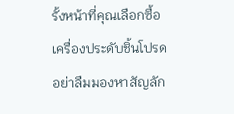รั้งหน้าที่คุณเลือกซื้อเครื่องประดับชิ้นโปรด อย่าลืมมองหาสัญลัก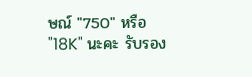ษณ์ "750" หรือ "18K" นะคะ รับรอง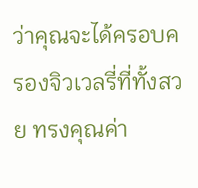ว่าคุณจะได้ครอบครองจิวเวลรี่ที่ทั้งสวย ทรงคุณค่า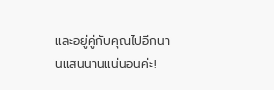และอยู่คู่กับคุณไปอีกนานแสนนานแน่นอนค่ะ!